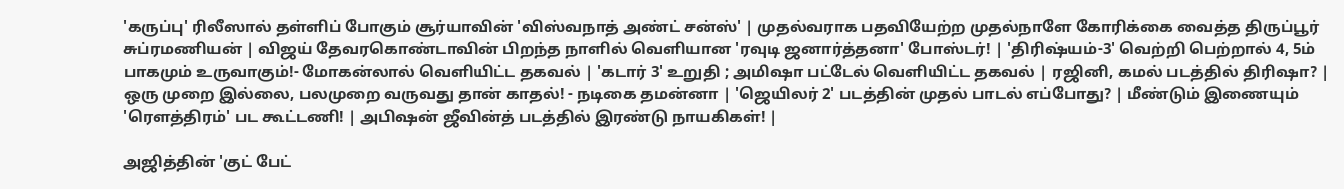'கருப்பு' ரிலீஸால் தள்ளிப் போகும் சூர்யாவின் 'விஸ்வநாத் அண்ட் சன்ஸ்' | முதல்வராக பதவியேற்ற முதல்நாளே கோரிக்கை வைத்த திருப்பூர் சுப்ரமணியன் | விஜய் தேவரகொண்டாவின் பிறந்த நாளில் வெளியான 'ரவுடி ஜனார்த்தனா' போஸ்டர்! | 'திரிஷ்யம்-3' வெற்றி பெற்றால் 4, 5ம் பாகமும் உருவாகும்!- மோகன்லால் வெளியிட்ட தகவல் | 'கடார் 3' உறுதி ; அமிஷா பட்டேல் வெளியிட்ட தகவல் | ரஜினி, கமல் படத்தில் திரிஷா? | ஒரு முறை இல்லை, பலமுறை வருவது தான் காதல்! - நடிகை தமன்னா | 'ஜெயிலர் 2' படத்தின் முதல் பாடல் எப்போது? | மீண்டும் இணையும் 'ரௌத்திரம்' பட கூட்டணி! | அபிஷன் ஜீவின்த் படத்தில் இரண்டு நாயகிகள்! |

அஜித்தின் 'குட் பேட்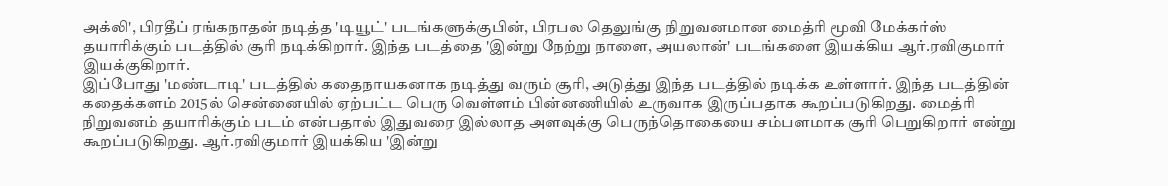அக்லி', பிரதீப் ரங்கநாதன் நடித்த 'டியூட்' படங்களுக்குபின், பிரபல தெலுங்கு நிறுவனமான மைத்ரி மூவி மேக்கர்ஸ் தயாரிக்கும் படத்தில் சூரி நடிக்கிறார். இந்த படத்தை 'இன்று நேற்று நாளை, அயலான்' படங்களை இயக்கிய ஆர்.ரவிகுமார் இயக்குகிறார்.
இப்போது 'மண்டாடி' படத்தில் கதைநாயகனாக நடித்து வரும் சூரி, அடுத்து இந்த படத்தில் நடிக்க உள்ளார். இந்த படத்தின் கதைக்களம் 2015ல் சென்னையில் ஏற்பட்ட பெரு வெள்ளம் பின்னணியில் உருவாக இருப்பதாக கூறப்படுகிறது. மைத்ரி நிறுவனம் தயாரிக்கும் படம் என்பதால் இதுவரை இல்லாத அளவுக்கு பெருந்தொகையை சம்பளமாக சூரி பெறுகிறார் என்று கூறப்படுகிறது. ஆர்.ரவிகுமார் இயக்கிய 'இன்று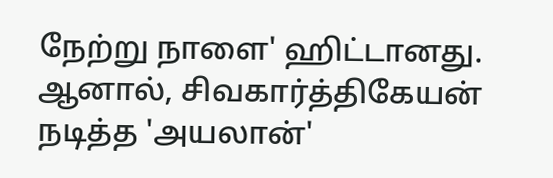நேற்று நாளை' ஹிட்டானது. ஆனால், சிவகார்த்திகேயன் நடித்த 'அயலான்'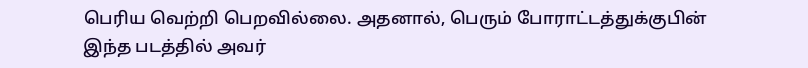பெரிய வெற்றி பெறவில்லை. அதனால், பெரும் போராட்டத்துக்குபின் இந்த படத்தில் அவர்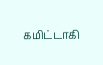கமிட்டாகி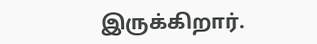இருக்கிறார்.